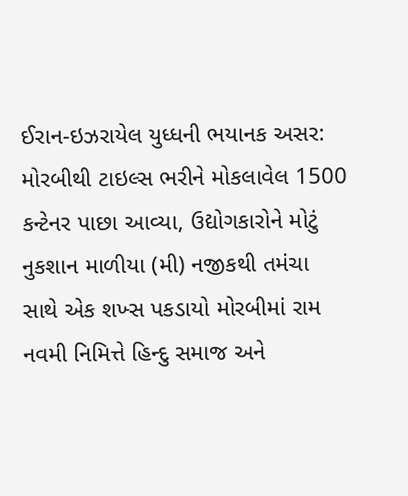ઈરાન-ઇઝરાયેલ યુધ્ધની ભયાનક અસર: મોરબીથી ટાઇલ્સ ભરીને મોકલાવેલ 1500 કન્ટેનર પાછા આવ્યા, ઉદ્યોગકારોને મોટું નુકશાન માળીયા (મી) નજીકથી તમંચા સાથે એક શખ્સ પકડાયો મોરબીમાં રામ નવમી નિમિત્તે હિન્દુ સમાજ અને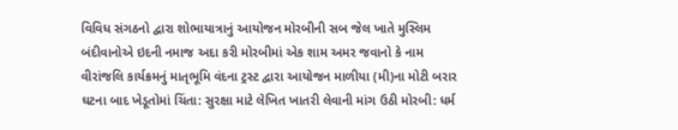વિવિધ સંગઠનો દ્વારા શોભાયાત્રાનું આયોજન મોરબીની સબ જેલ ખાતે મુસ્લિમ બંદીવાનોએ ઇદની નમાજ અદા કરી મોરબીમાં એક શામ અમર જવાનો કે નામ વીરાંજલિ કાર્યક્રમનું માતૃભૂમિ વંદના ટ્રસ્ટ દ્વારા આયોજન માળીયા (મી)ના મોટી બરાર ઘટના બાદ ખેડૂતોમાં ચિંતા: સુરક્ષા માટે લેખિત ખાતરી લેવાની માંગ ઉઠી મોરબી: ધર્મ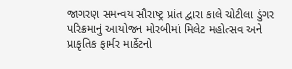જાગરણ સમન્વય સૌરાષ્ટ્ર પ્રાંત દ્વારા કાલે ચોટીલા ડુંગર પરિક્રમાનું આયોજન મોરબીમાં મિલેટ મહોત્સવ અને પ્રાકૃતિક ફાર્મર માર્કેટનો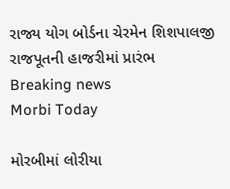રાજ્ય યોગ બોર્ડના ચેરમેન શિશપાલજી રાજપૂતની હાજરીમાં પ્રારંભ
Breaking news
Morbi Today

મોરબીમાં લોરીયા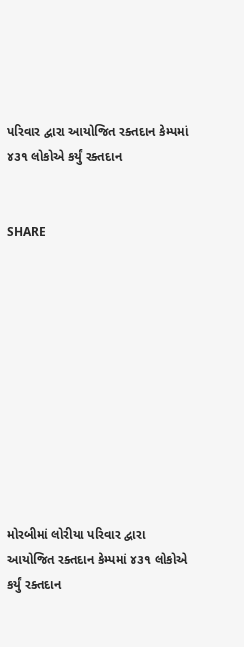પરિવાર દ્વારા આયોજિત રક્તદાન કેમ્પમાં ૪૩૧ લોકોએ કર્યું રક્તદાન


SHARE











મોરબીમાં લોરીયા પરિવાર દ્વારા આયોજિત રક્તદાન કેમ્પમાં ૪૩૧ લોકોએ કર્યું રક્તદાન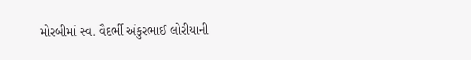મોરબીમાં સ્વ. વૈદર્ભી અંકુરભાઈ લોરીયાની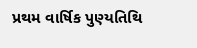પ્રથમ વાર્ષિક પુણ્યતિથિ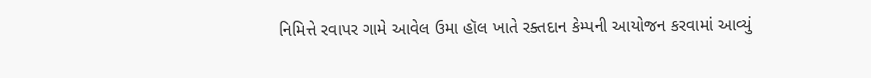નિમિત્તે રવાપર ગામે આવેલ ઉમા હૉલ ખાતે રક્તદાન કેમ્પની આયોજન કરવામાં આવ્યું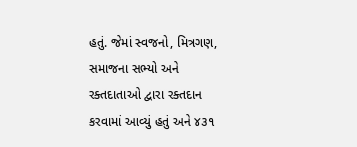હતું. જેમાં સ્વજનો, મિત્રગણ, સમાજના સભ્યો અને રક્તદાતાઓ દ્વારા રક્તદાન કરવામાં આવ્યું હતું અને ૪૩૧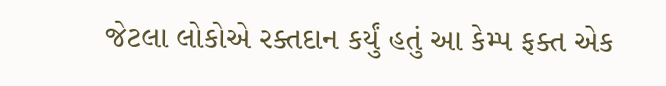જેટલા લોકોએ રક્તદાન કર્યું હતું આ કેમ્પ ફક્ત એક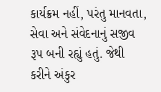કાર્યક્રમ નહીં, પરંતુ માનવતા, સેવા અને સંવેદનાનું સજીવ રૂપ બની રહ્યું હતું. જેથી કરીને અંકુર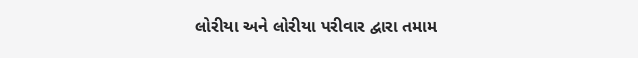લોરીયા અને લોરીયા પરીવાર દ્વારા તમામ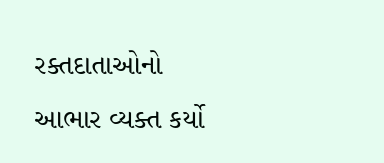રક્તદાતાઓનો આભાર વ્યક્ત કર્યો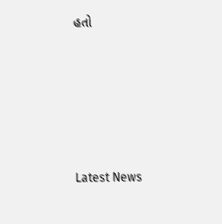હતો






Latest News